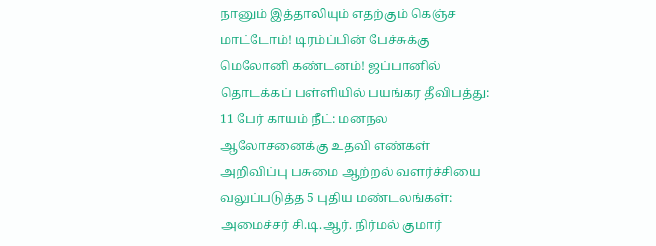நானும் இத்தாலியும் எதற்கும் கெஞ்ச மாட்டோம்! டிரம்ப்பின் பேச்சுக்கு மெலோனி கண்டனம்! ஜப்பானில் தொடக்கப் பள்ளியில் பயங்கர தீவிபத்து: 11 பேர் காயம் நீட்: மனநல ஆலோசனைக்கு உதவி எண்கள் அறிவிப்பு பசுமை ஆற்றல் வளர்ச்சியை வலுப்படுத்த 5 புதிய மண்டலங்கள்: அமைச்சர் சி.டி.ஆர். நிர்மல் குமார்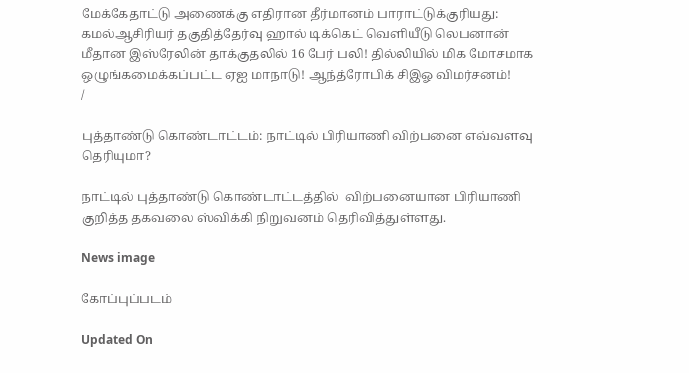மேக்கேதாட்டு அணைக்கு எதிரான தீர்மானம் பாராட்டுக்குரியது: கமல்ஆசிரியர் தகுதித்தேர்வு ஹால் டிக்கெட் வெளியீடு லெபனான் மீதான இஸ்ரேலின் தாக்குதலில் 16 பேர் பலி! தில்லியில் மிக மோசமாக ஒழுங்கமைக்கப்பட்ட ஏஐ மாநாடு! ஆந்த்ரோபிக் சிஇஓ விமர்சனம்!
/

புத்தாண்டு கொண்டாட்டம்: நாட்டில் பிரியாணி விற்பனை எவ்வளவு தெரியுமா?

நாட்டில் புத்தாண்டு கொண்டாட்டத்தில்  விற்பனையான பிரியாணி குறித்த தகவலை ஸ்விக்கி நிறுவனம் தெரிவித்துள்ளது.

News image

கோப்புப்படம்

Updated On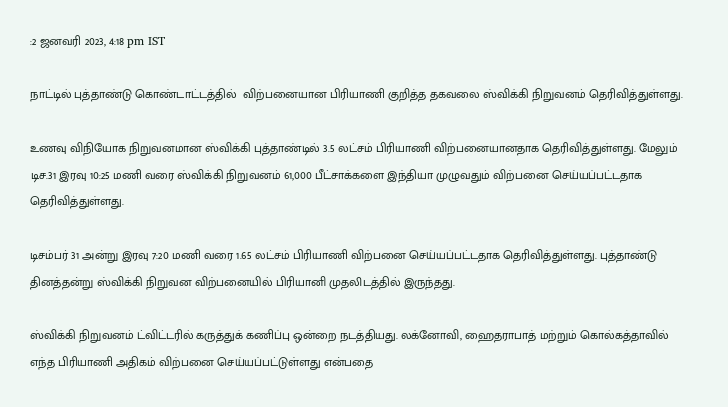:2 ஜனவரி 2023, 4:18 pm IST

நாட்டில் புத்தாண்டு கொண்டாட்டத்தில்  விற்பனையான பிரியாணி குறித்த தகவலை ஸ்விக்கி நிறுவனம் தெரிவித்துள்ளது.

உணவு விநியோக நிறுவனமான ஸ்விக்கி புத்தாண்டில் 3.5 லட்சம் பிரியாணி விற்பனையானதாக தெரிவித்துள்ளது. மேலும் டிச.31 இரவு 10:25 மணி வரை ஸ்விக்கி நிறுவனம் 61,000 பீட்சாக்களை இந்தியா முழுவதும் விற்பனை செய்யப்பட்டதாக தெரிவித்துள்ளது.

டிசம்பர் 31 அன்று இரவு 7:20 மணி வரை 1.65 லட்சம் பிரியாணி விற்பனை செய்யப்பட்டதாக தெரிவித்துள்ளது. புத்தாண்டு தினத்தன்று ஸ்விக்கி நிறுவன விற்பனையில் பிரியானி முதலிடத்தில் இருந்தது.

ஸ்விக்கி நிறுவனம் ட்விட்டரில் கருத்துக் கணிப்பு ஒன்றை நடத்தியது. லக்னோவி, ஹைதராபாத் மற்றும் கொல்கத்தாவில் எந்த பிரியாணி அதிகம் விற்பனை செய்யப்பட்டுள்ளது என்பதை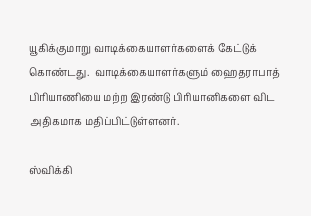யூகிக்குமாறு வாடிக்கையாளர்களைக் கேட்டுக் கொண்டது.  வாடிக்கையாளர்களும் ஹைதராபாத் பிரியாணியை மற்ற இரண்டு பிரியானிகளை விட அதிகமாக மதிப்பிட்டுள்ளனர்.

ஸ்விக்கி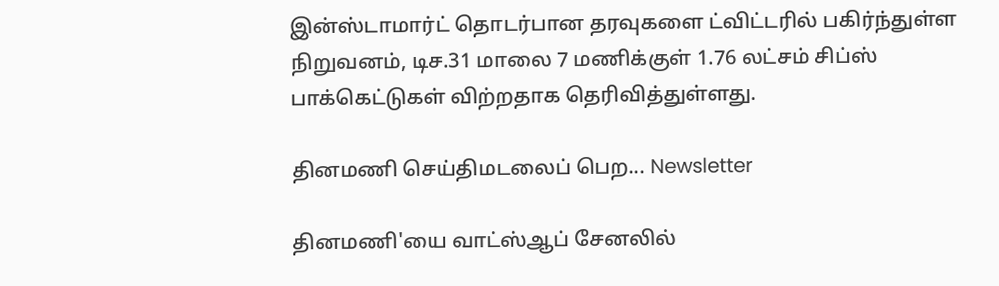இன்ஸ்டாமார்ட் தொடர்பான தரவுகளை ட்விட்டரில் பகிர்ந்துள்ள நிறுவனம், டிச.31 மாலை 7 மணிக்குள் 1.76 லட்சம் சிப்ஸ் பாக்கெட்டுகள் விற்றதாக தெரிவித்துள்ளது.

தினமணி செய்திமடலைப் பெற... Newsletter

தினமணி'யை வாட்ஸ்ஆப் சேனலில்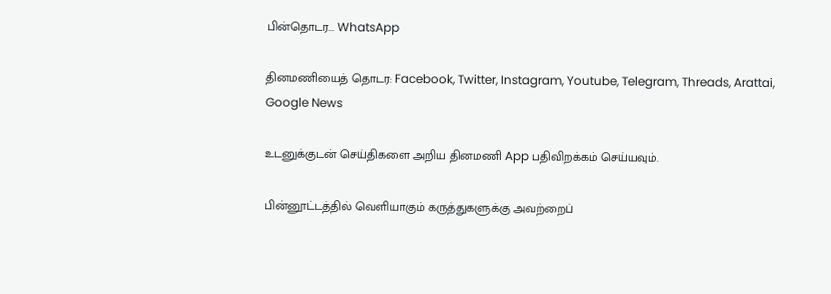பின்தொடர... WhatsApp

தினமணியைத் தொடர: Facebook, Twitter, Instagram, Youtube, Telegram, Threads, Arattai, Google News

உடனுக்குடன் செய்திகளை அறிய தினமணி App பதிவிறக்கம் செய்யவும்.

பின்னூட்டத்தில் வெளியாகும் கருத்துகளுக்கு அவற்றைப்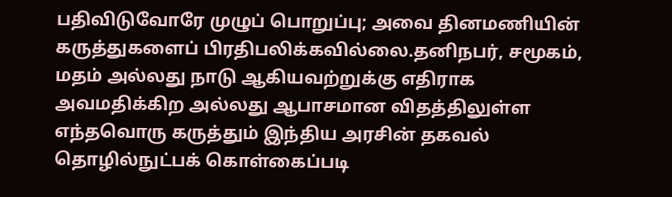பதிவிடுவோரே முழுப் பொறுப்பு; அவை தினமணியின் கருத்துகளைப் பிரதிபலிக்கவில்லை.தனிநபர், சமூகம், மதம் அல்லது நாடு ஆகியவற்றுக்கு எதிராக அவமதிக்கிற அல்லது ஆபாசமான விதத்திலுள்ள எந்தவொரு கருத்தும் இந்திய அரசின் தகவல் தொழில்நுட்பக் கொள்கைப்படி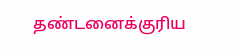தண்டனைக்குரிய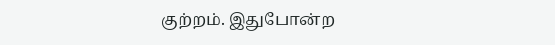குற்றம். இதுபோன்ற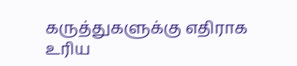கருத்துகளுக்கு எதிராக உரிய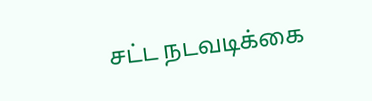சட்ட நடவடிக்கை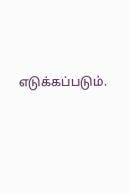எடுக்கப்படும்.